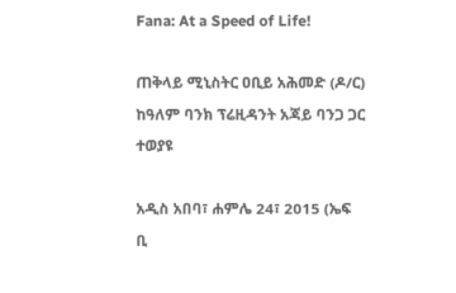Fana: At a Speed of Life!

ጠቅላይ ሚኒስትር ዐቢይ አሕመድ (ዶ/ር) ከዓለም ባንክ ፕሬዚዳንት አጃይ ባንጋ ጋር ተወያዩ

አዲስ አበባ፣ ሐምሌ 24፣ 2015 (ኤፍ ቢ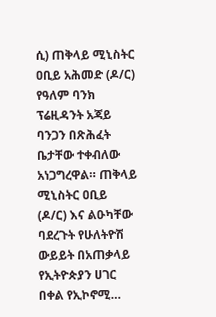ሲ) ጠቅላይ ሚኒስትር ዐቢይ አሕመድ (ዶ/ር) የዓለም ባንክ ፕሬዚዳንት አጃይ ባንጋን በጽሕፈት ቤታቸው ተቀብለው አነጋግረዋል። ጠቅላይ ሚኒስትር ዐቢይ (ዶ/ር) እና ልዑካቸው ባደረጉት የሁለትዮሽ ውይይት በአጠቃላይ የኢትዮጵያን ሀገር በቀል የኢኮኖሚ…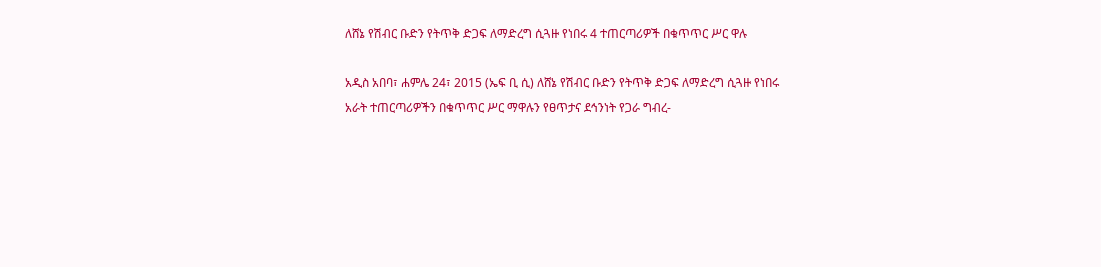ለሸኔ የሽብር ቡድን የትጥቅ ድጋፍ ለማድረግ ሲጓዙ የነበሩ 4 ተጠርጣሪዎች በቁጥጥር ሥር ዋሉ

አዲስ አበባ፣ ሐምሌ 24፣ 2015 (ኤፍ ቢ ሲ) ለሸኔ የሽብር ቡድን የትጥቅ ድጋፍ ለማድረግ ሲጓዙ የነበሩ አራት ተጠርጣሪዎችን በቁጥጥር ሥር ማዋሉን የፀጥታና ደኅንነት የጋራ ግብረ-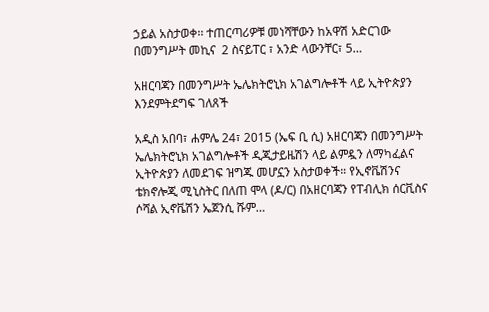ኃይል አስታወቀ፡፡ ተጠርጣሪዎቹ መነሻቸውን ከአዋሽ አድርገው በመንግሥት መኪና  2 ስናይፐር ፣ አንድ ላውንቸር፣ 5…

አዘርባጃን በመንግሥት ኤሌክትሮኒክ አገልግሎቶች ላይ ኢትዮጵያን እንደምትደግፍ ገለጸች

አዲስ አበባ፣ ሐምሌ 24፣ 2015 (ኤፍ ቢ ሲ) አዘርባጃን በመንግሥት ኤሌክትሮኒክ አገልግሎቶች ዲጂታይዜሽን ላይ ልምዷን ለማካፈልና ኢትዮጵያን ለመደገፍ ዝግጁ መሆኗን አስታወቀች። የኢኖቬሽንና ቴክኖሎጂ ሚኒስትር በለጠ ሞላ (ዶ/ር) በአዘርባጃን የፐብሊክ ሰርቪስና ሶሻል ኢኖቬሽን ኤጀንሲ ሹም…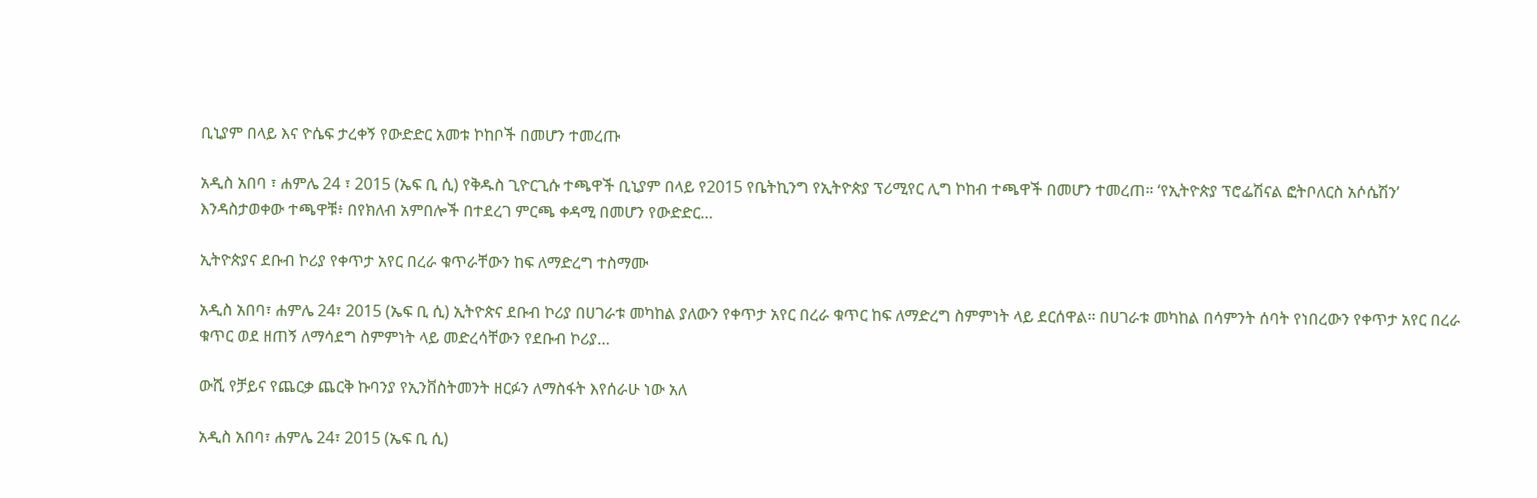ቢኒያም በላይ እና ዮሴፍ ታረቀኝ የውድድር አመቱ ኮከቦች በመሆን ተመረጡ

አዲስ አበባ ፣ ሐምሌ 24 ፣ 2015 (ኤፍ ቢ ሲ) የቅዱስ ጊዮርጊሱ ተጫዋች ቢኒያም በላይ የ2015 የቤትኪንግ የኢትዮጵያ ፕሪሚየር ሊግ ኮከብ ተጫዋች በመሆን ተመረጠ። ‘የኢትዮጵያ ፕሮፌሽናል ፎትቦለርስ አሶሴሽን’ እንዳስታወቀው ተጫዋቹ፥ በየክለብ አምበሎች በተደረገ ምርጫ ቀዳሚ በመሆን የውድድር…

ኢትዮጵያና ደቡብ ኮሪያ የቀጥታ አየር በረራ ቁጥራቸውን ከፍ ለማድረግ ተስማሙ

አዲስ አበባ፣ ሐምሌ 24፣ 2015 (ኤፍ ቢ ሲ) ኢትዮጵና ደቡብ ኮሪያ በሀገራቱ መካከል ያለውን የቀጥታ አየር በረራ ቁጥር ከፍ ለማድረግ ስምምነት ላይ ደርሰዋል፡፡ በሀገራቱ መካከል በሳምንት ሰባት የነበረውን የቀጥታ አየር በረራ ቁጥር ወደ ዘጠኝ ለማሳደግ ስምምነት ላይ መድረሳቸውን የደቡብ ኮሪያ…

ውሺ የቻይና የጨርቃ ጨርቅ ኩባንያ የኢንቨስትመንት ዘርፉን ለማስፋት እየሰራሁ ነው አለ

አዲስ አበባ፣ ሐምሌ 24፣ 2015 (ኤፍ ቢ ሲ)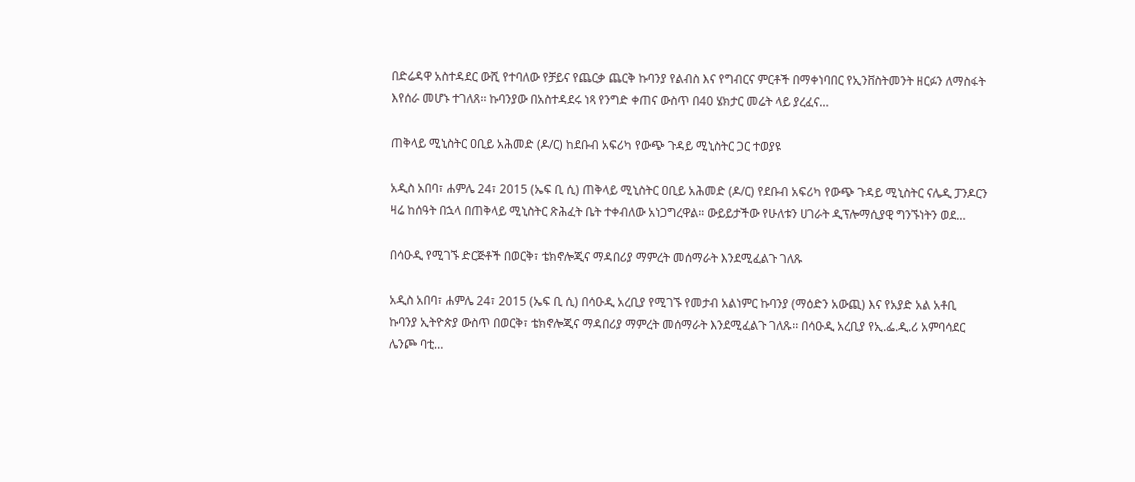በድሬዳዋ አስተዳደር ውሺ የተባለው የቻይና የጨርቃ ጨርቅ ኩባንያ የልብስ እና የግብርና ምርቶች በማቀነባበር የኢንቨስትመንት ዘርፉን ለማስፋት እየሰራ መሆኑ ተገለጸ፡፡ ኩባንያው በአስተዳደሩ ነጻ የንግድ ቀጠና ውስጥ በ40 ሄክታር መሬት ላይ ያረፈና…

ጠቅላይ ሚኒስትር ዐቢይ አሕመድ (ዶ/ር) ከደቡብ አፍሪካ የውጭ ጉዳይ ሚኒስትር ጋር ተወያዩ

አዲስ አበባ፣ ሐምሌ 24፣ 2015 (ኤፍ ቢ ሲ) ጠቅላይ ሚኒስትር ዐቢይ አሕመድ (ዶ/ር) የደቡብ አፍሪካ የውጭ ጉዳይ ሚኒስትር ናሌዲ ፓንዶርን ዛሬ ከሰዓት በኋላ በጠቅላይ ሚኒስትር ጽሕፈት ቤት ተቀብለው አነጋግረዋል። ውይይታችው የሁለቱን ሀገራት ዲፕሎማሲያዊ ግንኙነትን ወደ…

በሳዑዲ የሚገኙ ድርጅቶች በወርቅ፣ ቴክኖሎጂና ማዳበሪያ ማምረት መሰማራት እንደሚፈልጉ ገለጹ

አዲስ አበባ፣ ሐምሌ 24፣ 2015 (ኤፍ ቢ ሲ) በሳዑዲ አረቢያ የሚገኙ የመታብ አልነምር ኩባንያ (ማዕድን አውጪ) እና የአያድ አል አቶቢ ኩባንያ ኢትዮጵያ ውስጥ በወርቅ፣ ቴክኖሎጂና ማዳበሪያ ማምረት መሰማራት እንደሚፈልጉ ገለጹ፡፡ በሳዑዲ አረቢያ የኢ.ፌ.ዲ.ሪ አምባሳደር ሌንጮ ባቲ…